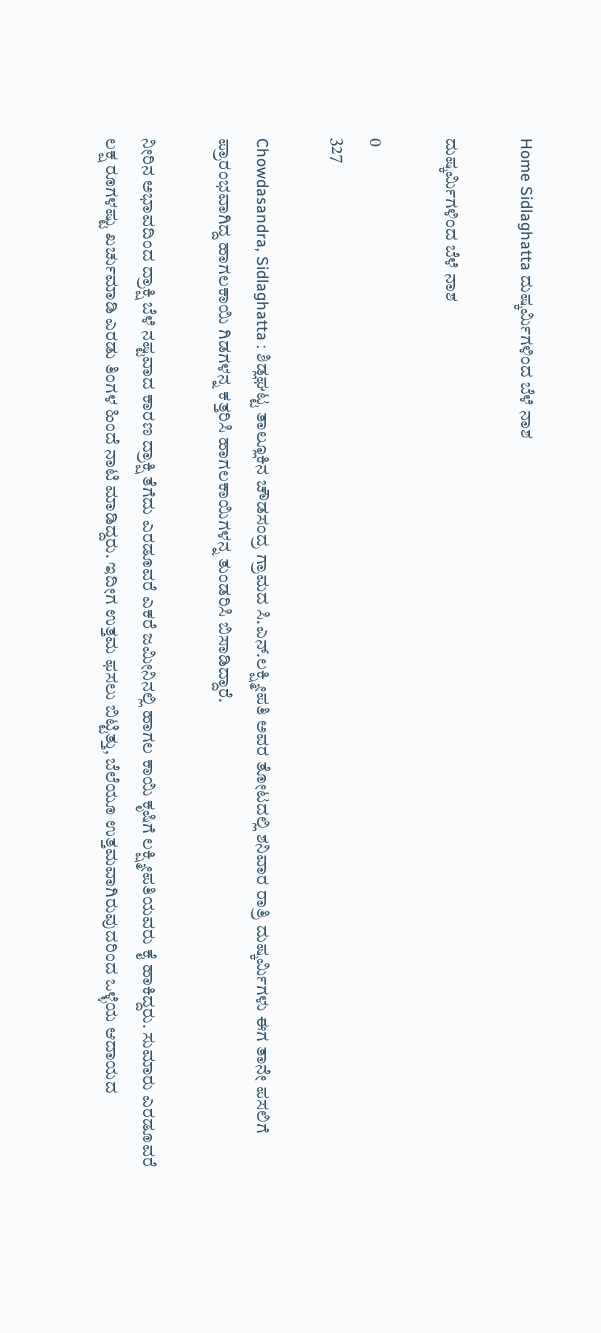Home Sidlaghatta ದುಷ್ಕರ್ಮಿಗಳಿಂದ ಬೆಳೆ ನಾಶ

ದುಷ್ಕರ್ಮಿಗಳಿಂದ ಬೆಳೆ ನಾಶ

0
327

Chowdasandra, Sidlaghatta : ಶಿಡ್ಲಘಟ್ಟ ತಾಲ್ಲೂಕಿನ ಚೌಡಸಂದ್ರ ಗ್ರಾಮದ ಸಿ.ಎನ್.ಲಕ್ಷ್ಮೀಪತಿ ಅವರ ತೋಟದಲ್ಲಿ ಶನಿವಾರ ರಾತ್ರಿ ದುಷ್ಕರ್ಮಿಗಳು ಈಗ ತಾನೇ ಪಸಲಿಗೆ ಪ್ರಾರಂಭವಾಗಿದ್ದ ಹಾಗಲಕಾಯಿ ಗಿಡಗಳನ್ನ ಕತ್ತರಿಸಿ ಹಾಗಲಕಾಯಿಗಳನ್ನ ತುಂಡರಿಸಿ ಬಿಸಾಡಿದ್ದಾರೆ.

ನೀರಿನ ಅಭಾವದಿಂದ ದ್ರಾಕ್ಷಿ ಬೆಳೆ ನಷ್ಟವಾದ ಕಾರಣ ದ್ರಾಕ್ಷಿ ತೆಗೆದು ಎರಡೂವರೆ ಎಕರೆ ಜಮೀನಿನಲ್ಲಿ ಹಾಗಲ ಕಾಯಿ ಕೃಷಿಗೆ ಲಕ್ಷ್ಮೀಪತಿಯವರು ಕೈ ಹಾಕಿದ್ದರು. ಸುಮಾರು ಎರಡೂವರೆ ಲಕ್ಷ ರೂಗಳಷ್ಟು ಖರ್ಚುಮಾಡಿ ಎರಡು ತಿಂಗಳ ಹಿಂದೆ ನಾಟಿ ಮಾಡಿದ್ದರು. ಇದೀಗ ಉತ್ತಮ ಫಸಲು ಬಿಟ್ಟಿತ್ತು, ಬೆಲೆಯೂ ಉತ್ತಮವಾಗಿರುವುದರಿಂದ ಒಳ್ಳೆಯ ಆದಾಯದ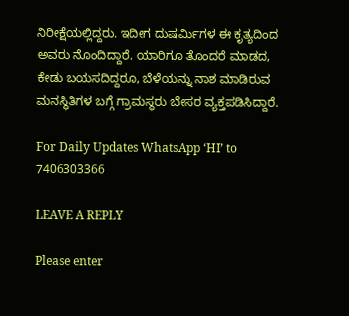ನಿರೀಕ್ಷೆಯಲ್ಲಿದ್ದರು. ಇದೀಗ ದುಷರ್ಮಿಗಳ ಈ ಕೃತ್ಯದಿಂದ ಅವರು ನೊಂದಿದ್ದಾರೆ. ಯಾರಿಗೂ ತೊಂದರೆ ಮಾಡದ, ಕೇಡು ಬಯಸದಿದ್ದರೂ, ಬೆಳೆಯನ್ನು ನಾಶ ಮಾಡಿರುವ ಮನಸ್ಥಿತಿಗಳ ಬಗ್ಗೆ ಗ್ರಾಮಸ್ಥರು ಬೇಸರ ವ್ಯಕ್ತಪಡಿಸಿದ್ದಾರೆ.

For Daily Updates WhatsApp ‘HI’ to 7406303366

LEAVE A REPLY

Please enter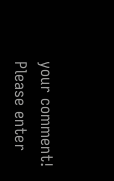your comment!
Please enter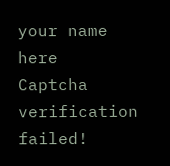your name here
Captcha verification failed!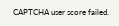CAPTCHA user score failed.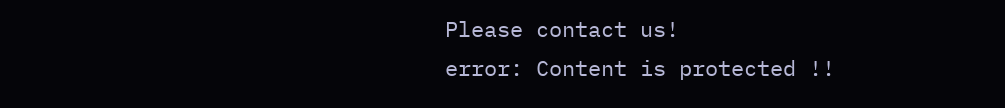Please contact us!
error: Content is protected !!